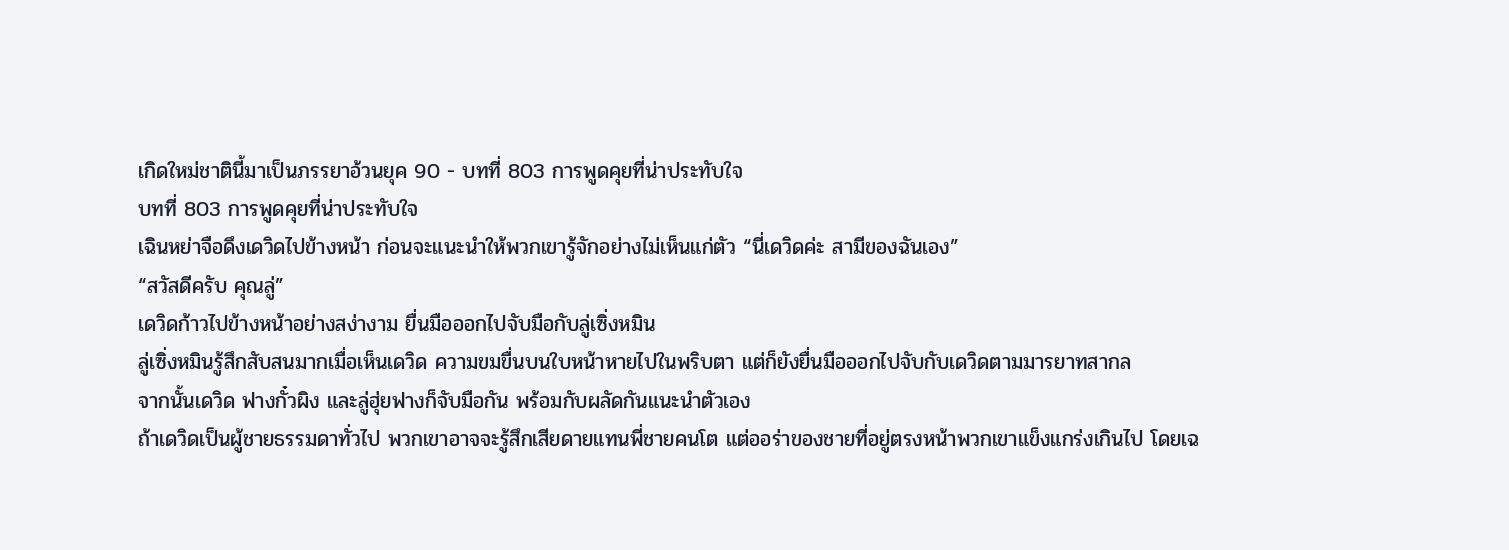เกิดใหม่ชาตินี้มาเป็นภรรยาอ้วนยุค 90 - บทที่ 803 การพูดคุยที่น่าประทับใจ
บทที่ 803 การพูดคุยที่น่าประทับใจ
เฉินหย่าจือดึงเดวิดไปข้างหน้า ก่อนจะแนะนำให้พวกเขารู้จักอย่างไม่เห็นแก่ตัว “นี่เดวิดค่ะ สามีของฉันเอง”
“สวัสดีครับ คุณลู่”
เดวิดก้าวไปข้างหน้าอย่างสง่างาม ยื่นมือออกไปจับมือกับลู่เซิ่งหมิน
ลู่เซิ่งหมินรู้สึกสับสนมากเมื่อเห็นเดวิด ความขมขื่นบนใบหน้าหายไปในพริบตา แต่ก็ยังยื่นมือออกไปจับกับเดวิดตามมารยาทสากล
จากนั้นเดวิด ฟางกั๋วผิง และลู่ฮุ่ยฟางก็จับมือกัน พร้อมกับผลัดกันแนะนำตัวเอง
ถ้าเดวิดเป็นผู้ชายธรรมดาทั่วไป พวกเขาอาจจะรู้สึกเสียดายแทนพี่ชายคนโต แต่ออร่าของชายที่อยู่ตรงหน้าพวกเขาแข็งแกร่งเกินไป โดยเฉ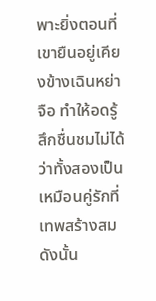พาะยิ่งตอนที่เขายืนอยู่เคียงข้างเฉินหย่าจือ ทำให้อดรู้สึกชื่นชมไม่ได้ว่าทั้งสองเป็นเหมือนคู่รักที่เทพสร้างสม
ดังนั้น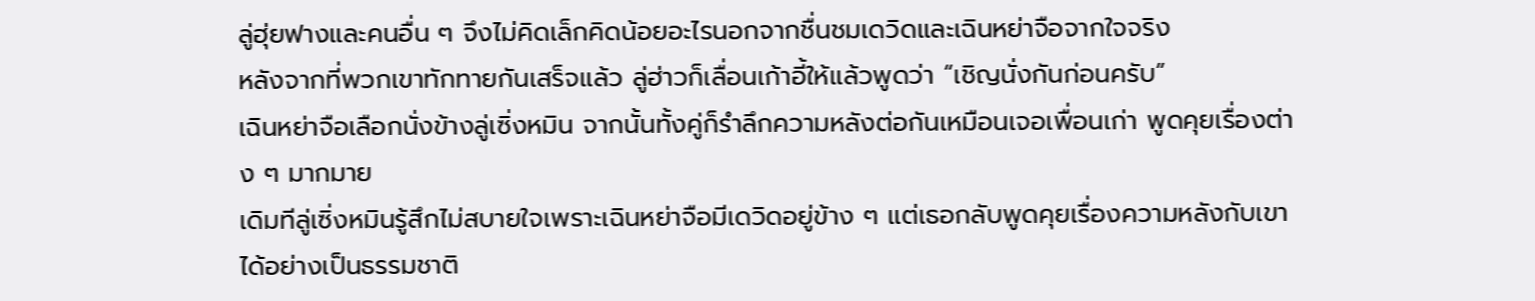ลู่ฮุ่ยฟางและคนอื่น ๆ จึงไม่คิดเล็กคิดน้อยอะไรนอกจากชื่นชมเดวิดและเฉินหย่าจือจากใจจริง
หลังจากที่พวกเขาทักทายกันเสร็จแล้ว ลู่ฮ่าวก็เลื่อนเก้าอี้ให้แล้วพูดว่า “เชิญนั่งกันก่อนครับ”
เฉินหย่าจือเลือกนั่งข้างลู่เซิ่งหมิน จากนั้นทั้งคู่ก็รำลึกความหลังต่อกันเหมือนเจอเพื่อนเก่า พูดคุยเรื่องต่าง ๆ มากมาย
เดิมทีลู่เซิ่งหมินรู้สึกไม่สบายใจเพราะเฉินหย่าจือมีเดวิดอยู่ข้าง ๆ แต่เธอกลับพูดคุยเรื่องความหลังกับเขาได้อย่างเป็นธรรมชาติ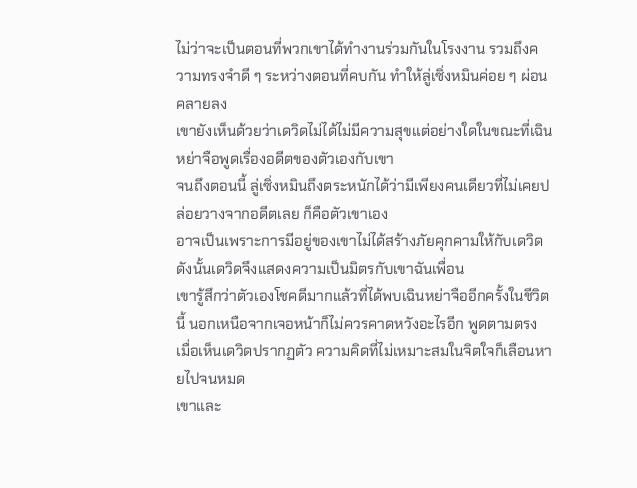ไม่ว่าจะเป็นตอนที่พวกเขาได้ทำงานร่วมกันในโรงงาน รวมถึงความทรงจำดี ๆ ระหว่างตอนที่คบกัน ทำให้ลู่เซิ่งหมินค่อย ๆ ผ่อนคลายลง
เขายังเห็นด้วยว่าเดวิดไม่ได้ไม่มีความสุขแต่อย่างใดในขณะที่เฉินหย่าจือพูดเรื่องอดีตของตัวเองกับเขา
จนถึงตอนนี้ ลู่เซิ่งหมินถึงตระหนักได้ว่ามีเพียงคนเดียวที่ไม่เคยปล่อยวางจากอดีตเลย ก็คือตัวเขาเอง
อาจเป็นเพราะการมีอยู่ของเขาไม่ได้สร้างภัยคุกคามให้กับเดวิด ดังนั้นเดวิดจึงแสดงความเป็นมิตรกับเขาฉันเพื่อน
เขารู้สึกว่าตัวเองโชคดีมากแล้วที่ได้พบเฉินหย่าจืออีกครั้งในชีวิตนี้ นอกเหนือจากเจอหน้าก็ไม่ควรคาดหวังอะไรอีก พูดตามตรง เมื่อเห็นเดวิดปรากฏตัว ความคิดที่ไม่เหมาะสมในจิตใจก็เลือนหายไปจนหมด
เขาและ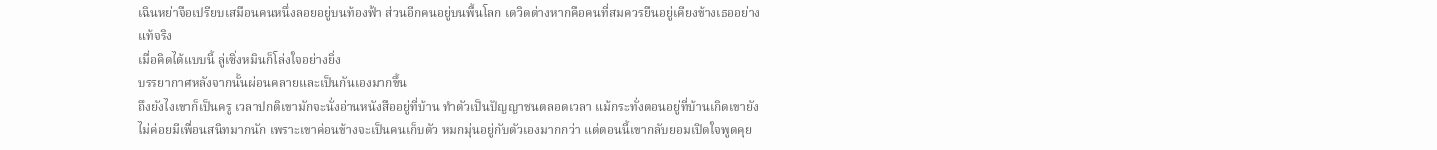เฉินหย่าจือเปรียบเสมือนคนหนึ่งลอยอยู่บนท้องฟ้า ส่วนอีกคนอยู่บนพื้นโลก เดวิดต่างหากคือคนที่สมควรยืนอยู่เคียงข้างเธออย่างแท้จริง
เมื่อคิดได้แบบนี้ ลู่เซิ่งหมินก็โล่งใจอย่างยิ่ง
บรรยากาศหลังจากนั้นผ่อนคลายและเป็นกันเองมากขึ้น
ถึงยังไงเขาก็เป็นครู เวลาปกติเขามักจะนั่งอ่านหนังสืออยู่ที่บ้าน ทำตัวเป็นปัญญาชนตลอดเวลา แม้กระทั่งตอนอยู่ที่บ้านเกิดเขายังไม่ค่อยมีเพื่อนสนิทมากนัก เพราะเขาค่อนข้างจะเป็นคนเก็บตัว หมกมุ่นอยู่กับตัวเองมากกว่า แต่ตอนนี้เขากลับยอมเปิดใจพูดคุย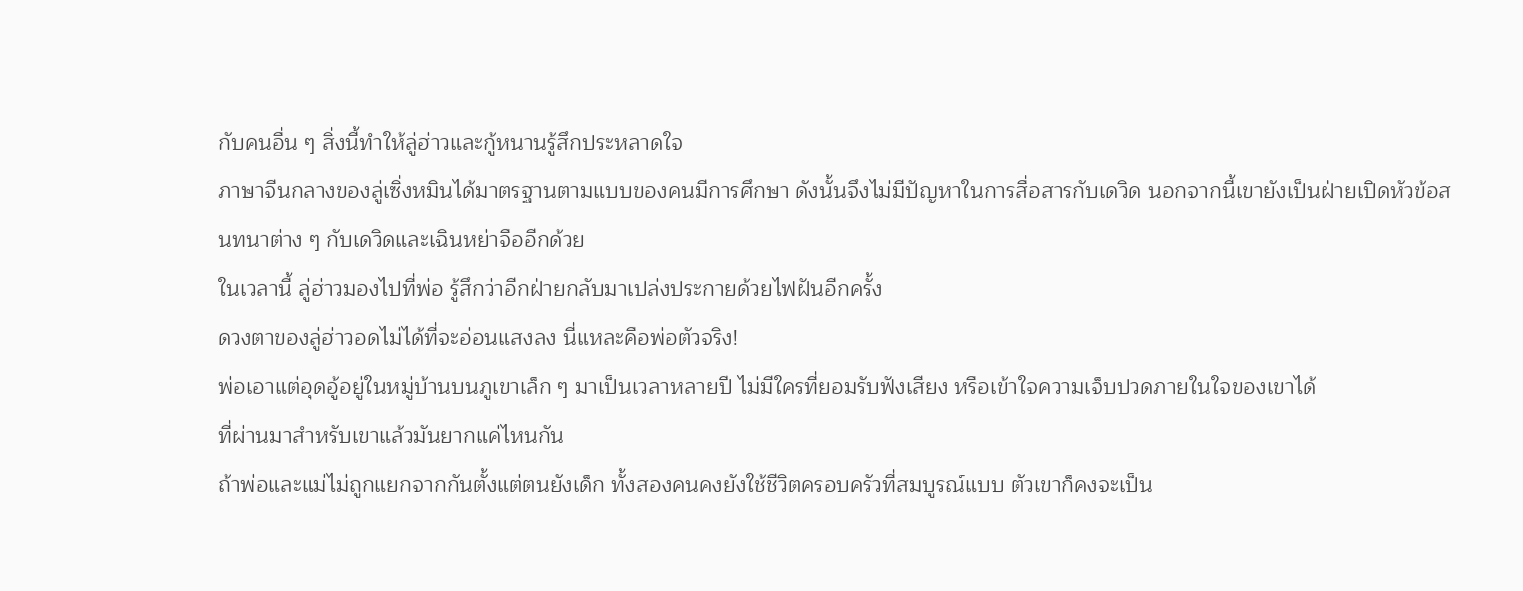กับคนอื่น ๆ สิ่งนี้ทำให้ลู่ฮ่าวและกู้หนานรู้สึกประหลาดใจ
ภาษาจีนกลางของลู่เซิ่งหมินได้มาตรฐานตามแบบของคนมีการศึกษา ดังนั้นจึงไม่มีปัญหาในการสื่อสารกับเดวิด นอกจากนี้เขายังเป็นฝ่ายเปิดหัวข้อสนทนาต่าง ๆ กับเดวิดและเฉินหย่าจืออีกด้วย
ในเวลานี้ ลู่ฮ่าวมองไปที่พ่อ รู้สึกว่าอีกฝ่ายกลับมาเปล่งประกายด้วยไฟฝันอีกครั้ง
ดวงตาของลู่ฮ่าวอดไม่ได้ที่จะอ่อนแสงลง นี่แหละคือพ่อตัวจริง!
พ่อเอาแต่อุดอู้อยู่ในหมู่บ้านบนภูเขาเล็ก ๆ มาเป็นเวลาหลายปี ไม่มีใครที่ยอมรับฟังเสียง หรือเข้าใจความเจ็บปวดภายในใจของเขาได้
ที่ผ่านมาสำหรับเขาแล้วมันยากแค่ไหนกัน
ถ้าพ่อและแม่ไม่ถูกแยกจากกันตั้งแต่ตนยังเด็ก ทั้งสองคนคงยังใช้ชีวิตครอบครัวที่สมบูรณ์แบบ ตัวเขาก็คงจะเป็น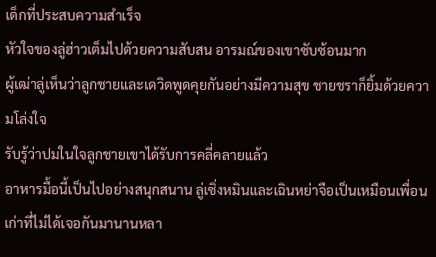เด็กที่ประสบความสำเร็จ
หัวใจของลู่ฮ่าวเต็มไปด้วยความสับสน อารมณ์ของเขาซับซ้อนมาก
ผู้เฒ่าลู่เห็นว่าลูกชายและเดวิดพูดคุยกันอย่างมีความสุข ชายชราก็ยิ้มด้วยความโล่งใจ
รับรู้ว่าปมในใจลูกชายเขาได้รับการคลี่คลายแล้ว
อาหารมื้อนี้เป็นไปอย่างสนุกสนาน ลู่เซิ่งหมินและเฉินหย่าจือเป็นเหมือนเพื่อนเก่าที่ไม่ได้เจอกันมานานหลา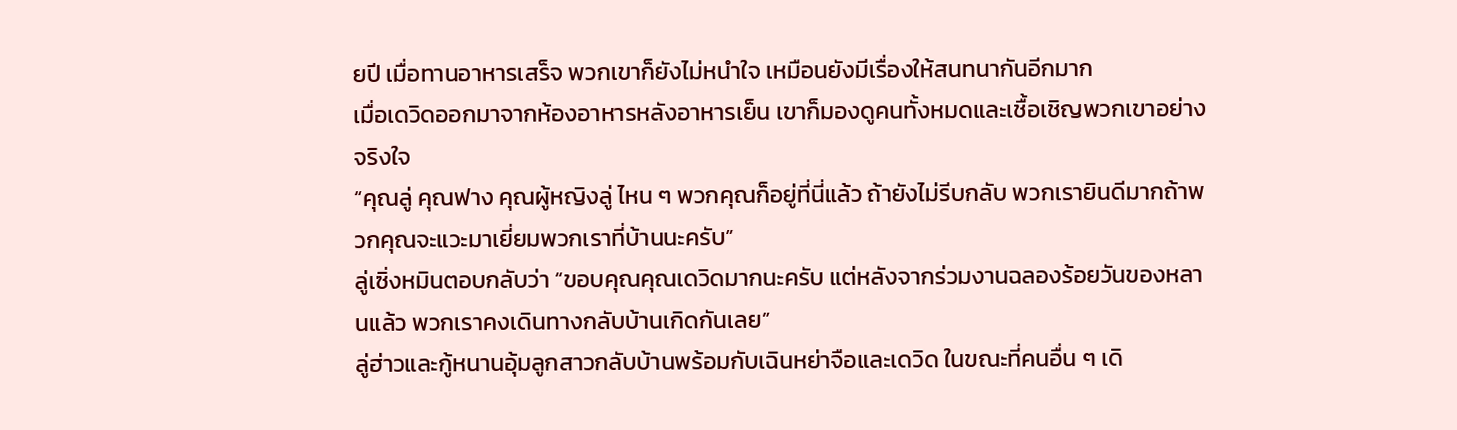ยปี เมื่อทานอาหารเสร็จ พวกเขาก็ยังไม่หนำใจ เหมือนยังมีเรื่องให้สนทนากันอีกมาก
เมื่อเดวิดออกมาจากห้องอาหารหลังอาหารเย็น เขาก็มองดูคนทั้งหมดและเชื้อเชิญพวกเขาอย่างจริงใจ
“คุณลู่ คุณฟาง คุณผู้หญิงลู่ ไหน ๆ พวกคุณก็อยู่ที่นี่แล้ว ถ้ายังไม่รีบกลับ พวกเรายินดีมากถ้าพวกคุณจะแวะมาเยี่ยมพวกเราที่บ้านนะครับ”
ลู่เซิ่งหมินตอบกลับว่า “ขอบคุณคุณเดวิดมากนะครับ แต่หลังจากร่วมงานฉลองร้อยวันของหลานแล้ว พวกเราคงเดินทางกลับบ้านเกิดกันเลย”
ลู่ฮ่าวและกู้หนานอุ้มลูกสาวกลับบ้านพร้อมกับเฉินหย่าจือและเดวิด ในขณะที่คนอื่น ๆ เดิ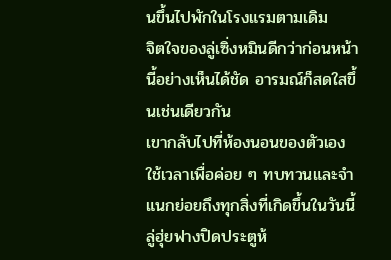นขึ้นไปพักในโรงแรมตามเดิม
จิตใจของลู่เซิ่งหมินดีกว่าก่อนหน้านี้อย่างเห็นได้ชัด อารมณ์ก็สดใสขึ้นเช่นเดียวกัน
เขากลับไปที่ห้องนอนของตัวเอง ใช้เวลาเพื่อค่อย ๆ ทบทวนและจำแนกย่อยถึงทุกสิ่งที่เกิดขึ้นในวันนี้
ลู่ฮุ่ยฟางปิดประตูห้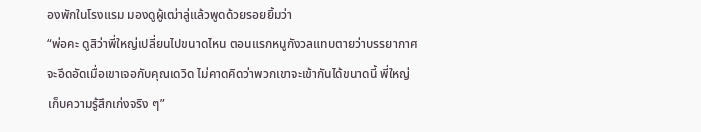องพักในโรงแรม มองดูผู้เฒ่าลู่แล้วพูดด้วยรอยยิ้มว่า
“พ่อคะ ดูสิว่าพี่ใหญ่เปลี่ยนไปขนาดไหน ตอนแรกหนูกังวลแทบตายว่าบรรยากาศจะอึดอัดเมื่อเขาเจอกับคุณเดวิด ไม่คาดคิดว่าพวกเขาจะเข้ากันได้ขนาดนี้ พี่ใหญ่เก็บความรู้สึกเก่งจริง ๆ”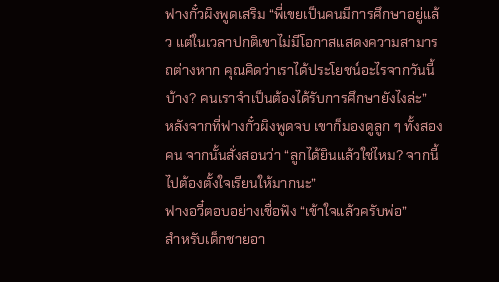ฟางกั๋วผิงพูดเสริม “พี่เขยเป็นคนมีการศึกษาอยู่แล้ว แต่ในเวลาปกติเขาไม่มีโอกาสแสดงความสามารถต่างหาก คุณคิดว่าเราได้ประโยชน์อะไรจากวันนี้บ้าง? คนเราจำเป็นต้องได้รับการศึกษายังไงล่ะ”
หลังจากที่ฟางกั๋วผิงพูดจบ เขาก็มองดูลูก ๆ ทั้งสองคน จากนั้นสั่งสอนว่า “ลูกได้ยินแล้วใช่ไหม? จากนี้ไปต้องตั้งใจเรียนให้มากนะ”
ฟางอวี๋ตอบอย่างเชื่อฟัง “เข้าใจแล้วครับพ่อ”
สำหรับเด็กชายอา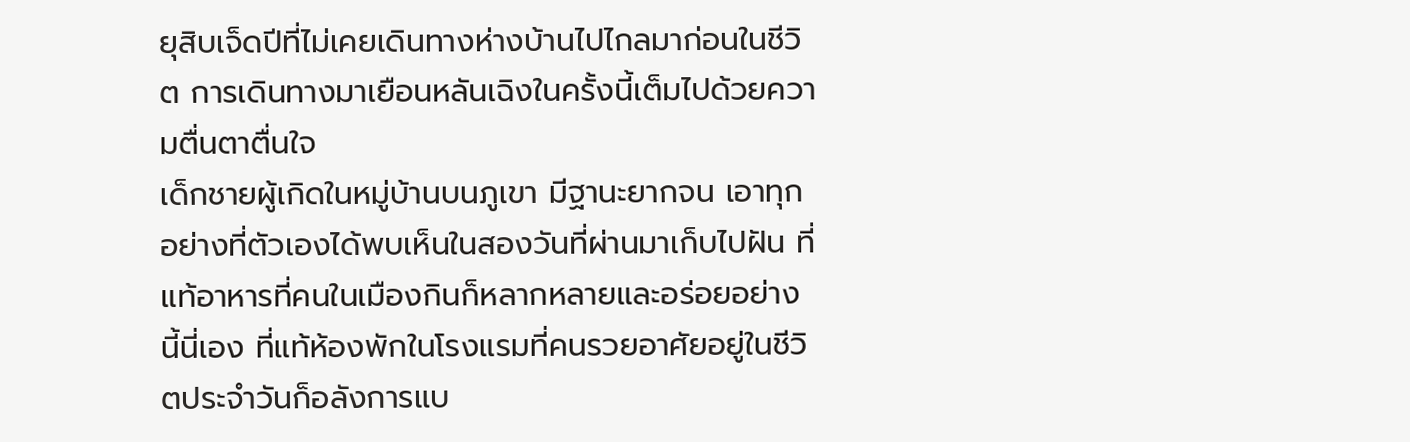ยุสิบเจ็ดปีที่ไม่เคยเดินทางห่างบ้านไปไกลมาก่อนในชีวิต การเดินทางมาเยือนหลันเฉิงในครั้งนี้เต็มไปด้วยความตื่นตาตื่นใจ
เด็กชายผู้เกิดในหมู่บ้านบนภูเขา มีฐานะยากจน เอาทุกอย่างที่ตัวเองได้พบเห็นในสองวันที่ผ่านมาเก็บไปฝัน ที่แท้อาหารที่คนในเมืองกินก็หลากหลายและอร่อยอย่างนี้นี่เอง ที่แท้ห้องพักในโรงแรมที่คนรวยอาศัยอยู่ในชีวิตประจำวันก็อลังการแบ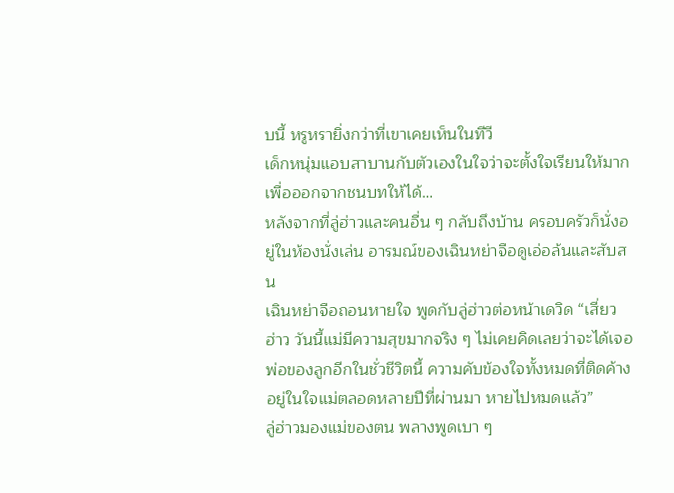บนี้ หรูหรายิ่งกว่าที่เขาเคยเห็นในทีวี
เด็กหนุ่มแอบสาบานกับตัวเองในใจว่าจะตั้งใจเรียนให้มาก เพื่อออกจากชนบทให้ได้…
หลังจากที่ลู่ฮ่าวและคนอื่น ๆ กลับถึงบ้าน ครอบครัวก็นั่งอยู่ในห้องนั่งเล่น อารมณ์ของเฉินหย่าจือดูเอ่อล้นและสับสน
เฉินหย่าจือถอนหายใจ พูดกับลู่ฮ่าวต่อหน้าเดวิด “เสี่ยวฮ่าว วันนี้แม่มีความสุขมากจริง ๆ ไม่เคยคิดเลยว่าจะได้เจอพ่อของลูกอีกในชั่วชีวิตนี้ ความคับข้องใจทั้งหมดที่ติดค้างอยู่ในใจแม่ตลอดหลายปีที่ผ่านมา หายไปหมดแล้ว”
ลู่ฮ่าวมองแม่ของตน พลางพูดเบา ๆ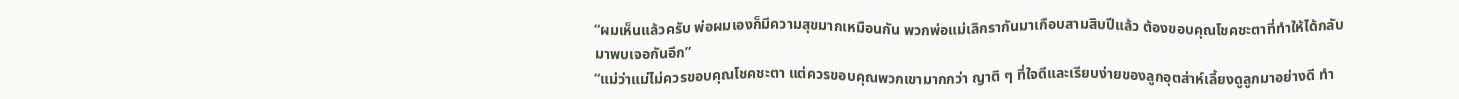“ผมเห็นแล้วครับ พ่อผมเองก็มีความสุขมากเหมือนกัน พวกพ่อแม่เลิกรากันมาเกือบสามสิบปีแล้ว ต้องขอบคุณโชคชะตาที่ทำให้ได้กลับมาพบเจอกันอีก”
“แม่ว่าแม่ไม่ควรขอบคุณโชคชะตา แต่ควรขอบคุณพวกเขามากกว่า ญาติ ๆ ที่ใจดีและเรียบง่ายของลูกอุตส่าห์เลี้ยงดูลูกมาอย่างดี ทำ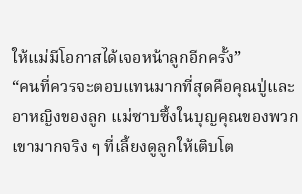ให้แม่มีโอกาสได้เจอหน้าลูกอีกครั้ง”
“คนที่ควรจะตอบแทนมากที่สุดคือคุณปู่และอาหญิงของลูก แม่ซาบซึ้งในบุญคุณของพวกเขามากจริง ๆ ที่เลี้ยงดูลูกให้เติบโต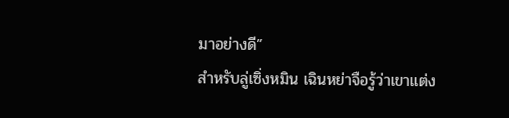มาอย่างดี”
สำหรับลู่เซิ่งหมิน เฉินหย่าจือรู้ว่าเขาแต่ง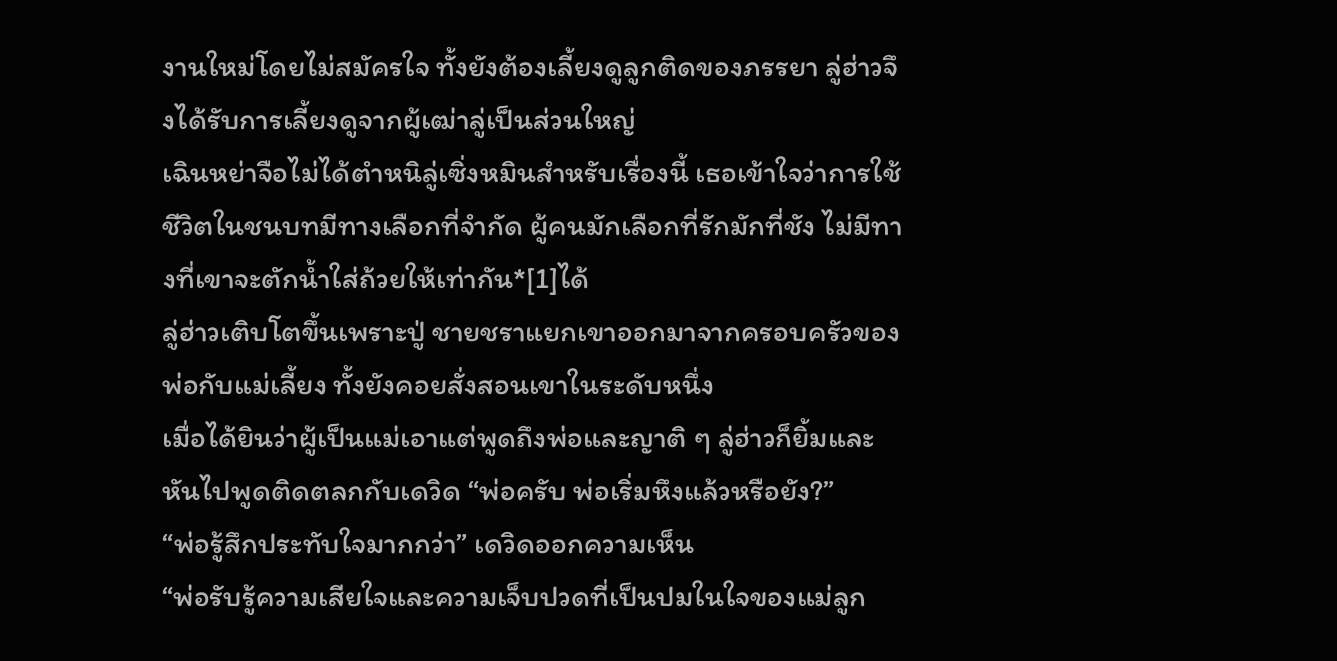งานใหม่โดยไม่สมัครใจ ทั้งยังต้องเลี้ยงดูลูกติดของภรรยา ลู่ฮ่าวจึงได้รับการเลี้ยงดูจากผู้เฒ่าลู่เป็นส่วนใหญ่
เฉินหย่าจือไม่ได้ตำหนิลู่เซิ่งหมินสำหรับเรื่องนี้ เธอเข้าใจว่าการใช้ชีวิตในชนบทมีทางเลือกที่จำกัด ผู้คนมักเลือกที่รักมักที่ชัง ไม่มีทางที่เขาจะตักน้ำใส่ถ้วยให้เท่ากัน*[1]ได้
ลู่ฮ่าวเติบโตขึ้นเพราะปู่ ชายชราแยกเขาออกมาจากครอบครัวของพ่อกับแม่เลี้ยง ทั้งยังคอยสั่งสอนเขาในระดับหนึ่ง
เมื่อได้ยินว่าผู้เป็นแม่เอาแต่พูดถึงพ่อและญาติ ๆ ลู่ฮ่าวก็ยิ้มและหันไปพูดติดตลกกับเดวิด “พ่อครับ พ่อเริ่มหึงแล้วหรือยัง?”
“พ่อรู้สึกประทับใจมากกว่า” เดวิดออกความเห็น
“พ่อรับรู้ความเสียใจและความเจ็บปวดที่เป็นปมในใจของแม่ลูก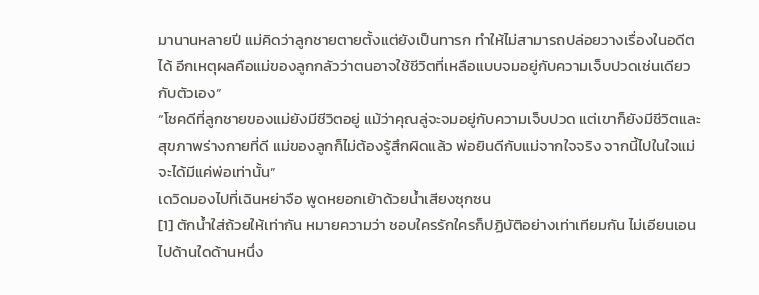มานานหลายปี แม่คิดว่าลูกชายตายตั้งแต่ยังเป็นทารก ทำให้ไม่สามารถปล่อยวางเรื่องในอดีตได้ อีกเหตุผลคือแม่ของลูกกลัวว่าตนอาจใช้ชีวิตที่เหลือแบบจมอยู่กับความเจ็บปวดเช่นเดียวกับตัวเอง”
“โชคดีที่ลูกชายของแม่ยังมีชีวิตอยู่ แม้ว่าคุณลู่จะจมอยู่กับความเจ็บปวด แต่เขาก็ยังมีชีวิตและสุขภาพร่างกายที่ดี แม่ของลูกก็ไม่ต้องรู้สึกผิดแล้ว พ่อยินดีกับแม่จากใจจริง จากนี้ไปในใจแม่จะได้มีแค่พ่อเท่านั้น”
เดวิดมองไปที่เฉินหย่าจือ พูดหยอกเย้าด้วยน้ำเสียงซุกซน
[1] ตักน้ำใส่ถ้วยให้เท่ากัน หมายความว่า ชอบใครรักใครก็ปฏิบัติอย่างเท่าเทียมกัน ไม่เอียนเอนไปด้านใดด้านหนึ่ง